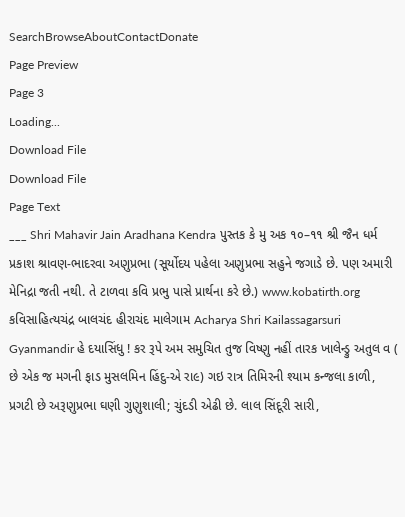SearchBrowseAboutContactDonate
Page Preview
Page 3
Loading...
Download File
Download File
Page Text
___ Shri Mahavir Jain Aradhana Kendra પુસ્તક કે મુ અક ૧૦–૧૧ શ્રી જૈન ધર્મ પ્રકાશ શ્રાવણ-ભાદરવા અણુપ્રભા (સૂર્યોદય પહેલા અણુપ્રભા સહુને જગાડે છે. પણ અમારી મેનિદ્રા જતી નથી. તે ટાળવા કવિ પ્રભુ પાસે પ્રાર્થના કરે છે.) www.kobatirth.org કવિસાહિત્યચંદ્ર બાલચંદ હીરાચંદ માલેગામ Acharya Shri Kailassagarsuri Gyanmandir હે દયાસિંધુ ! કર રૂપે અમ સમુચિત તુજ વિષ્ણુ નહીં તારક ખાલેન્ડ્રુ અતુલ વ ( છે એક જ મગની ફાડ મુસલમિન હિંદુ-એ રા૯) ગઇ રાત્ર તિમિરની શ્યામ કન્જલા કાળી, પ્રગટી છે અરૂણુપ્રભા ઘણી ગુણુશાલી; ચુંદડી એઢી છે. લાલ સિંદૂરી સારી,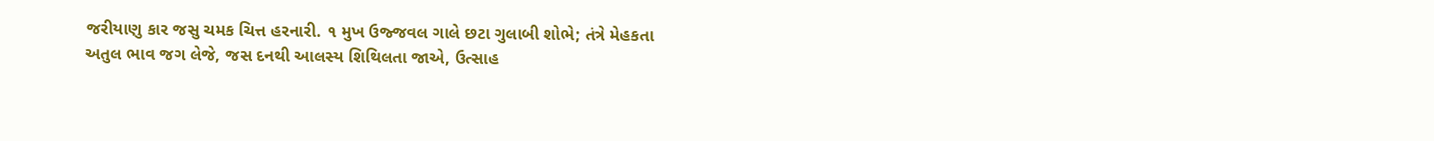જરીયાણુ કાર જસુ ચમક ચિત્ત હરનારી. ૧ મુખ ઉજ્જવલ ગાલે છટા ગુલાબી શોભે; તંત્રે મેહકતા અતુલ ભાવ જગ લેજે, જસ દનથી આલસ્ય શિથિલતા જાએ, ઉત્સાહ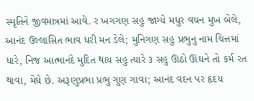સ્મૃતિને જીવમાત્રમાં આવે. ર ખગગણ સહુ જાગ્યે મધુર વચન મુખ બેલે, આનંદ ઉલ્લાસિત ભાવ ધરી મન ડેલે; મુનિગણ સહુ પ્રભુનુ નામ ચિત્તમાં ધારે, નિજ આત્માનંદે મુદિત થાય સહુ ત્યારે ૩ સહુ ઊઠો ઊંઘને તો કર્મ રત થાવા, મેધે છે. અરૂણુપ્રભા પ્રભુ ગુણ ગાવા; આનંદ વદન પર હૃદય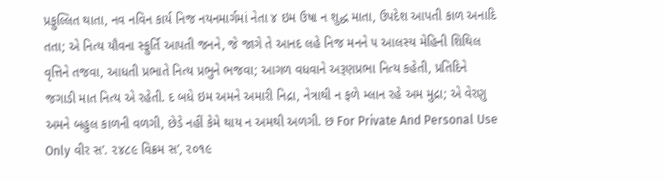પ્રફુલ્લિત થાતા, નવ નવિન કાર્ય નિજ નયનમાર્ગમાં નેતા ૪ ઇમ ઉષા ન શુદ્ધ માતા, ઉપદેશ આપતી કાળ અનાદિ તતા; એ નિત્ય યૌવના સ્ફુર્તિ આપતી જનને, જે જાગે તે આનદ લહે નિજ મનને ૫ આલસ્ય મેહિની શિથિલ વૃત્તિને તજવા, આધતી પ્રભાતે નિત્ય પ્રભુને ભજવા; આગળ વધવાને અરૂણપ્રભા નિત્ય કહેતી, પ્રતિદિને જગાડી માત નિત્ય એ રહેતી. દ બધે ઇમ અમને અમારી નિદ્રા, નેત્રાથી ન ફળે મ્લાન રહે અમ મુદ્રા; એ વેરણુ અમને બહુલ કાળની વળગી, છેડે નહીં કેમે થાય ન અમથી અળગી. છ For Private And Personal Use Only વીર સ’. ૨૪૮૯ વિક્રમ સ’, ૨૦૧૯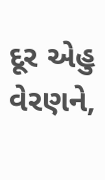દૂર એહુ વેરણને,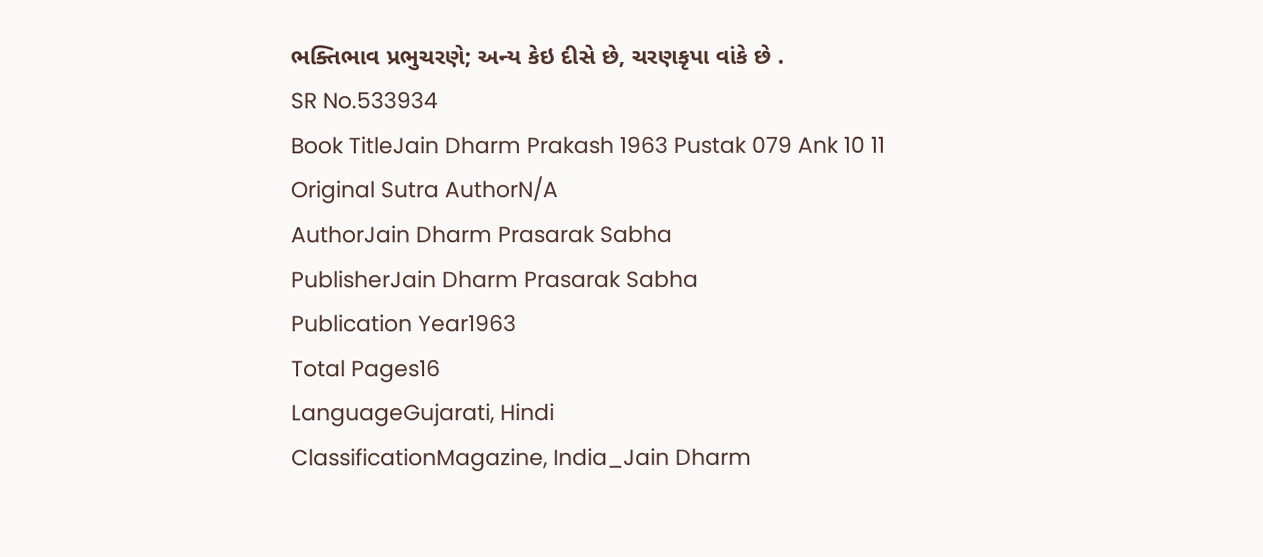ભક્તિભાવ પ્રભુચરણે; અન્ય કેઇ દીસે છે, ચરણકૃપા વાંકે છે .
SR No.533934
Book TitleJain Dharm Prakash 1963 Pustak 079 Ank 10 11
Original Sutra AuthorN/A
AuthorJain Dharm Prasarak Sabha
PublisherJain Dharm Prasarak Sabha
Publication Year1963
Total Pages16
LanguageGujarati, Hindi
ClassificationMagazine, India_Jain Dharm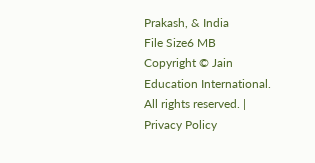Prakash, & India
File Size6 MB
Copyright © Jain Education International. All rights reserved. | Privacy Policy